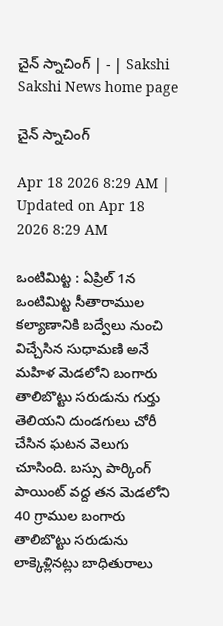చైన్‌ స్నాచింగ్‌ | - | Sakshi
Sakshi News home page

చైన్‌ స్నాచింగ్‌

Apr 18 2026 8:29 AM | Updated on Apr 18 2026 8:29 AM

ఒంటిమిట్ట : ఏప్రిల్‌ 1న ఒంటిమిట్ట సీతారాముల కల్యాణానికి బద్వేలు నుంచి విచ్చేసిన సుధామణి అనే మహిళ మెడలోని బంగారు తాలిబొట్టు సరుడును గుర్తు తెలియని దుండగులు చోరీ చేసిన ఘటన వెలుగు చూసింది. బస్సు పార్కింగ్‌ పాయింట్‌ వద్ద తన మెడలోని 40 గ్రాముల బంగారు తాలిబొట్టు సరుడును లాక్కెళ్లినట్లు బాధితురాలు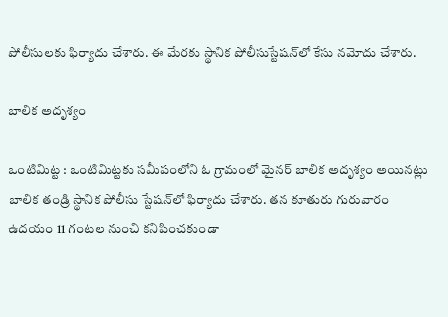పోలీసులకు ఫిర్యాదు చేశారు. ఈ మేరకు స్థానిక పోలీసుస్టేషన్‌లో కేసు నమోదు చేశారు.

బాలిక అదృశ్యం

ఒంటిమిట్ట : ఒంటిమిట్టకు సమీపంలోని ఓ గ్రామంలో మైనర్‌ బాలిక అదృశ్యం అయినట్లు బాలిక తండ్రి స్థానిక పోలీసు స్టేషన్‌లో ఫిర్యాదు చేశారు. తన కూతురు గురువారం ఉదయం 11 గంటల నుంచి కనిపించకుండా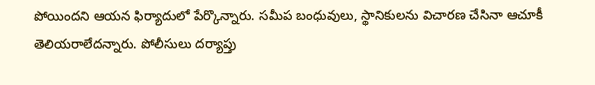పోయిందని ఆయన ఫిర్యాదులో పేర్కొన్నారు. సమీప బంధువులు, స్థానికులను విచారణ చేసినా ఆచూకీ తెలియరాలేదన్నారు. పోలీసులు దర్యాప్తు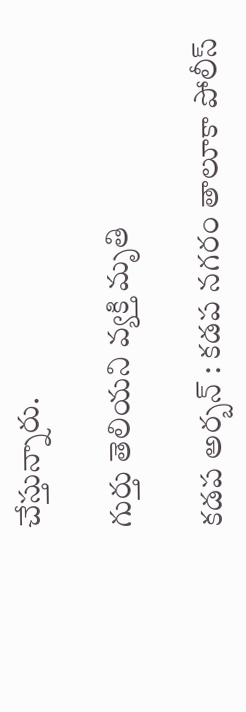చేస్తున్నారు.

గుర్తు తెలియని వ్యక్తి మృతి

కడప అర్బన్‌ : కడప నగరం తాలూకా పోలీస్‌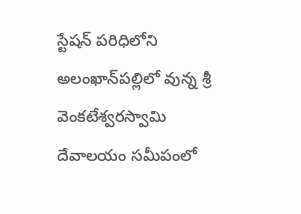స్టేషన్‌ పరిధిలోని అలంఖాన్‌పల్లిలో వున్న శ్రీ వెంకటేశ్వరస్వామి దేవాలయం సమీపంలో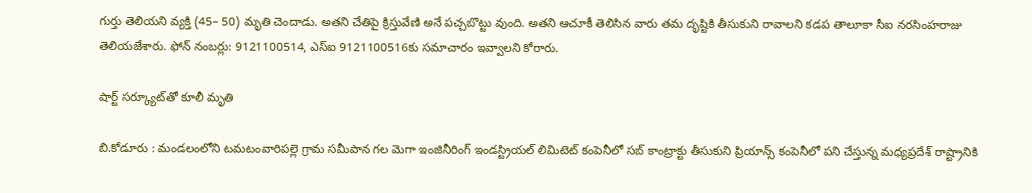గుర్తు తెలియని వ్యక్తి (45– 50) మృతి చెందాడు. అతని చేతిపై క్రిస్తువేణి అనే పచ్చబొట్టు వుంది. అతని ఆచూకీ తెలిసిన వారు తమ దృష్టికి తీసుకుని రావాలని కడప తాలూకా సీఐ నరసింహరాజు తెలియజేశారు. ఫోన్‌ నంబర్లు: 9121100514, ఎస్‌ఐ 9121100516కు సమాచారం ఇవ్వాలని కోరారు.

షార్ట్‌ సర్క్యూట్‌తో కూలీ మృతి

బి.కోడూరు : మండలంలోని టమటంవారిపల్లె గ్రామ సమీపాన గల మెగా ఇంజినీరింగ్‌ ఇండస్ట్రియల్‌ లిమిటెట్‌ కంపెనీలో సబ్‌ కాంట్రాక్టు తీసుకుని ప్రియాన్స్‌ కంపెనీలో పని చేస్తున్న మధ్యప్రదేశ్‌ రాష్ట్రానికి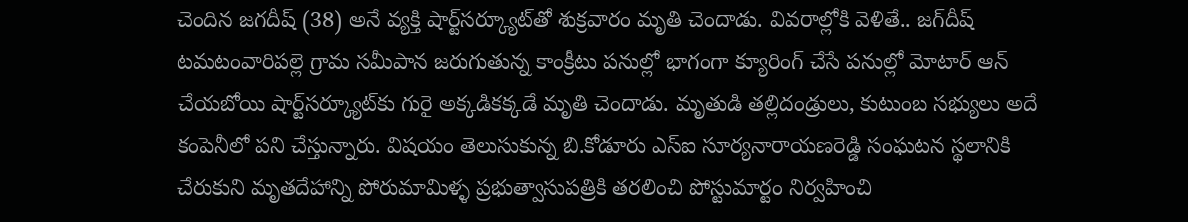చెందిన జగదీష్‌ (38) అనే వ్యక్తి షార్ట్‌సర్క్యూట్‌తో శుక్రవారం మృతి చెందాడు. వివరాల్లోకి వెళితే.. జగ్‌దీష్‌ టమటంవారిపల్లె గ్రామ సమీపాన జరుగుతున్న కాంక్రీటు పనుల్లో భాగంగా క్యూరింగ్‌ చేసే పనుల్లో మోటార్‌ ఆన్‌ చేయబోయి షార్ట్‌సర్క్యూట్‌కు గురై అక్కడికక్కడే మృతి చెందాడు. మృతుడి తల్లిదండ్రులు, కుటుంబ సభ్యులు అదే కంపెనీలో పని చేస్తున్నారు. విషయం తెలుసుకున్న బి.కోడూరు ఎస్‌ఐ సూర్యనారాయణరెడ్డి సంఘటన స్థలానికి చేరుకుని మృతదేహాన్ని పోరుమామిళ్ళ ప్రభుత్వాసుపత్రికి తరలించి పోస్టుమార్టం నిర్వహించి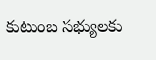కుటుంబ సభ్యులకు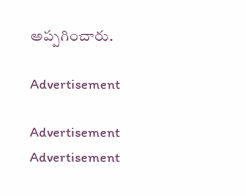అప్పగించారు.

Advertisement

Advertisement
Advertisement